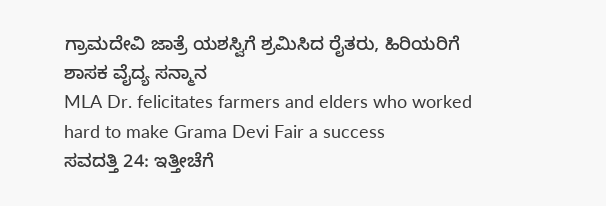ಗ್ರಾಮದೇವಿ ಜಾತ್ರೆ ಯಶಸ್ವಿಗೆ ಶ್ರಮಿಸಿದ ರೈತರು, ಹಿರಿಯರಿಗೆ ಶಾಸಕ ವೈದ್ಯ ಸನ್ಮಾನ
MLA Dr. felicitates farmers and elders who worked hard to make Grama Devi Fair a success
ಸವದತ್ತಿ 24: ಇತ್ತೀಚೆಗೆ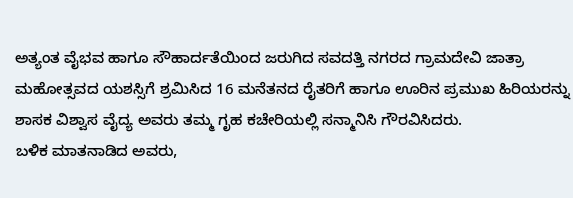ಅತ್ಯಂತ ವೈಭವ ಹಾಗೂ ಸೌಹಾರ್ದತೆಯಿಂದ ಜರುಗಿದ ಸವದತ್ತಿ ನಗರದ ಗ್ರಾಮದೇವಿ ಜಾತ್ರಾ ಮಹೋತ್ಸವದ ಯಶಸ್ಸಿಗೆ ಶ್ರಮಿಸಿದ 16 ಮನೆತನದ ರೈತರಿಗೆ ಹಾಗೂ ಊರಿನ ಪ್ರಮುಖ ಹಿರಿಯರನ್ನು ಶಾಸಕ ವಿಶ್ವಾಸ ವೈದ್ಯ ಅವರು ತಮ್ಮ ಗೃಹ ಕಚೇರಿಯಲ್ಲಿ ಸನ್ಮಾನಿಸಿ ಗೌರವಿಸಿದರು.
ಬಳಿಕ ಮಾತನಾಡಿದ ಅವರು,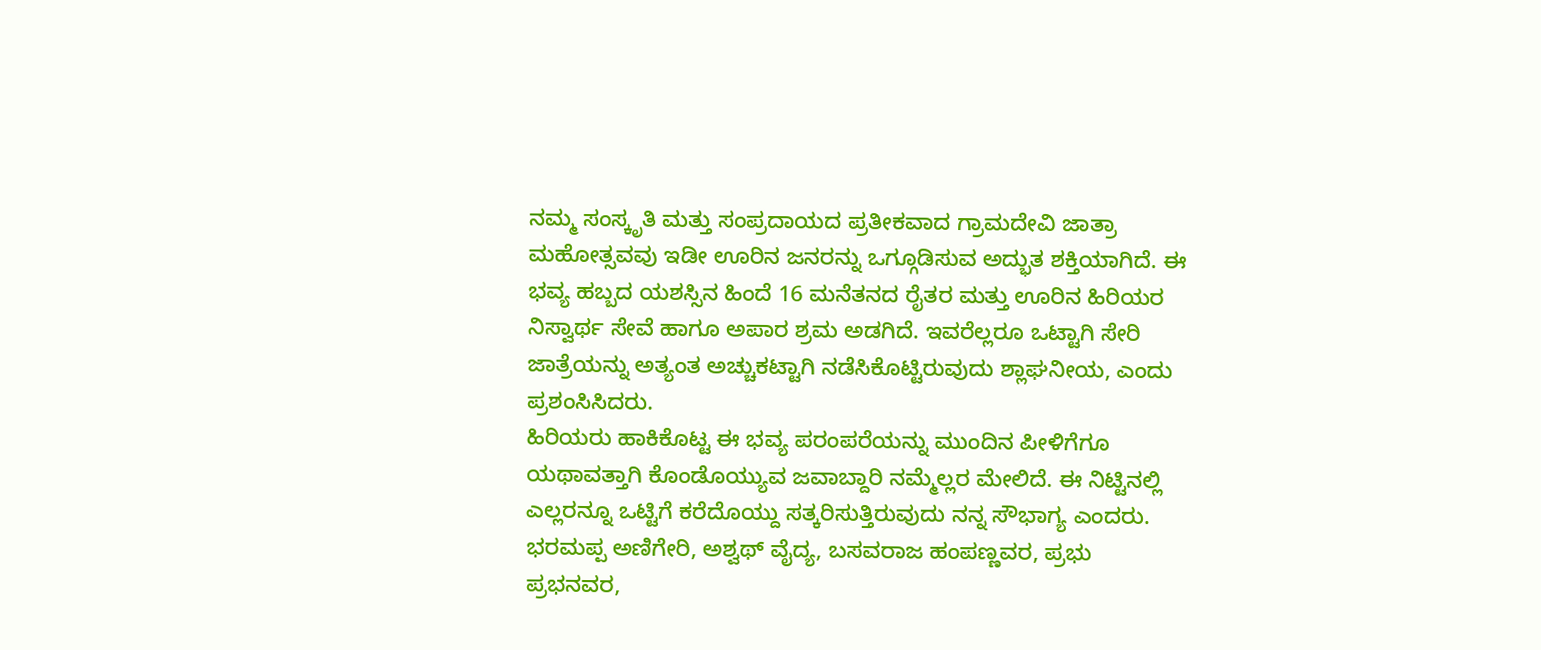ನಮ್ಮ ಸಂಸ್ಕೃತಿ ಮತ್ತು ಸಂಪ್ರದಾಯದ ಪ್ರತೀಕವಾದ ಗ್ರಾಮದೇವಿ ಜಾತ್ರಾ ಮಹೋತ್ಸವವು ಇಡೀ ಊರಿನ ಜನರನ್ನು ಒಗ್ಗೂಡಿಸುವ ಅದ್ಭುತ ಶಕ್ತಿಯಾಗಿದೆ. ಈ ಭವ್ಯ ಹಬ್ಬದ ಯಶಸ್ಸಿನ ಹಿಂದೆ 16 ಮನೆತನದ ರೈತರ ಮತ್ತು ಊರಿನ ಹಿರಿಯರ ನಿಸ್ವಾರ್ಥ ಸೇವೆ ಹಾಗೂ ಅಪಾರ ಶ್ರಮ ಅಡಗಿದೆ. ಇವರೆಲ್ಲರೂ ಒಟ್ಟಾಗಿ ಸೇರಿ ಜಾತ್ರೆಯನ್ನು ಅತ್ಯಂತ ಅಚ್ಚುಕಟ್ಟಾಗಿ ನಡೆಸಿಕೊಟ್ಟಿರುವುದು ಶ್ಲಾಘನೀಯ, ಎಂದು ಪ್ರಶಂಸಿಸಿದರು.
ಹಿರಿಯರು ಹಾಕಿಕೊಟ್ಟ ಈ ಭವ್ಯ ಪರಂಪರೆಯನ್ನು ಮುಂದಿನ ಪೀಳಿಗೆಗೂ ಯಥಾವತ್ತಾಗಿ ಕೊಂಡೊಯ್ಯುವ ಜವಾಬ್ದಾರಿ ನಮ್ಮೆಲ್ಲರ ಮೇಲಿದೆ. ಈ ನಿಟ್ಟಿನಲ್ಲಿ ಎಲ್ಲರನ್ನೂ ಒಟ್ಟಿಗೆ ಕರೆದೊಯ್ದು ಸತ್ಕರಿಸುತ್ತಿರುವುದು ನನ್ನ ಸೌಭಾಗ್ಯ ಎಂದರು.
ಭರಮಪ್ಪ ಅಣಿಗೇರಿ, ಅಶ್ವಥ್ ವೈದ್ಯ, ಬಸವರಾಜ ಹಂಪಣ್ಣವರ, ಪ್ರಭು ಪ್ರಭನವರ,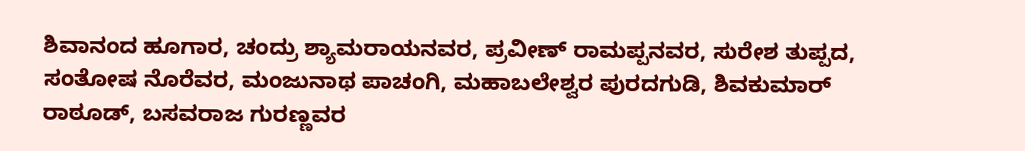ಶಿವಾನಂದ ಹೂಗಾರ, ಚಂದ್ರು ಶ್ಯಾಮರಾಯನವರ, ಪ್ರವೀಣ್ ರಾಮಪ್ಪನವರ, ಸುರೇಶ ತುಪ್ಪದ, ಸಂತೋಷ ನೊರೆವರ, ಮಂಜುನಾಥ ಪಾಚಂಗಿ, ಮಹಾಬಲೇಶ್ವರ ಪುರದಗುಡಿ, ಶಿವಕುಮಾರ್ ರಾಠೂಡ್, ಬಸವರಾಜ ಗುರಣ್ಣವರ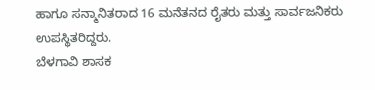ಹಾಗೂ ಸನ್ಮಾನಿತರಾದ 16 ಮನೆತನದ ರೈತರು ಮತ್ತು ಸಾರ್ವಜನಿಕರು ಉಪಸ್ಥಿತರಿದ್ದರು.
ಬೆಳಗಾವಿ ಶಾಸಕ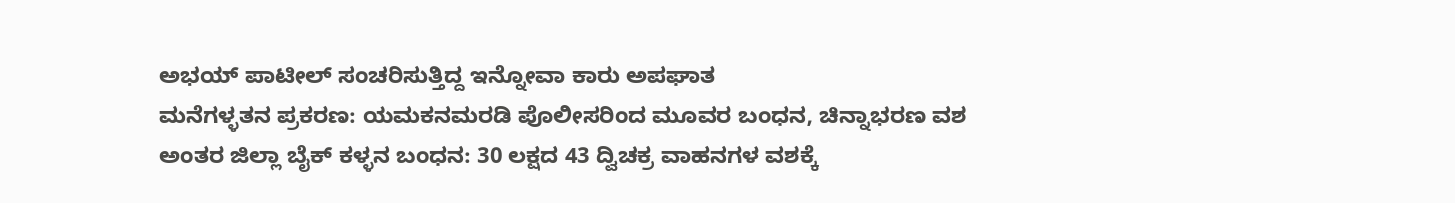ಅಭಯ್ ಪಾಟೀಲ್ ಸಂಚರಿಸುತ್ತಿದ್ದ ಇನ್ನೋವಾ ಕಾರು ಅಪಘಾತ
ಮನೆಗಳ್ಳತನ ಪ್ರಕರಣ: ಯಮಕನಮರಡಿ ಪೊಲೀಸರಿಂದ ಮೂವರ ಬಂಧನ, ಚಿನ್ನಾಭರಣ ವಶ
ಅಂತರ ಜಿಲ್ಲಾ ಬೈಕ್ ಕಳ್ಳನ ಬಂಧನ: 30 ಲಕ್ಷದ 43 ದ್ವಿಚಕ್ರ ವಾಹನಗಳ ವಶಕ್ಕೆ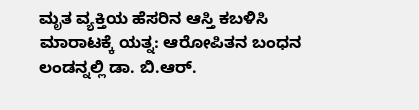ಮೃತ ವ್ಯಕ್ತಿಯ ಹೆಸರಿನ ಆಸ್ತಿ ಕಬಳಿಸಿ ಮಾರಾಟಕ್ಕೆ ಯತ್ನ: ಆರೋಪಿತನ ಬಂಧನ
ಲಂಡನ್ನಲ್ಲಿ ಡಾ. ಬಿ.ಆರ್.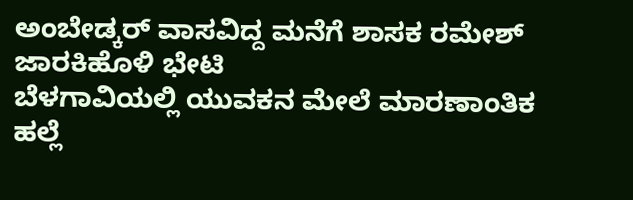ಅಂಬೇಡ್ಕರ್ ವಾಸವಿದ್ದ ಮನೆಗೆ ಶಾಸಕ ರಮೇಶ್ ಜಾರಕಿಹೊಳಿ ಭೇಟಿ
ಬೆಳಗಾವಿಯಲ್ಲಿ ಯುವಕನ ಮೇಲೆ ಮಾರಣಾಂತಿಕ ಹಲ್ಲೆ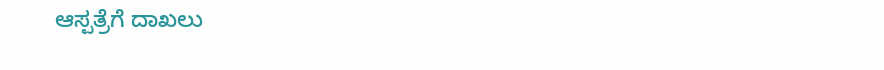ಆಸ್ಪತ್ರೆಗೆ ದಾಖಲು